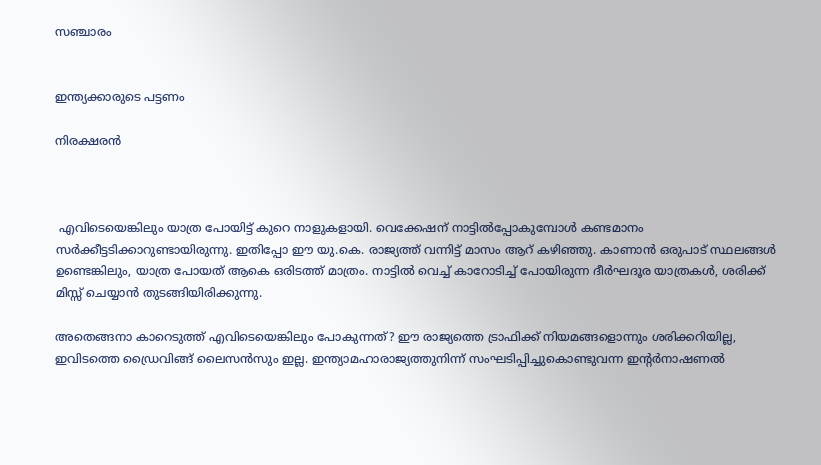സഞ്ചാരം


ഇന്ത്യക്കാരുടെ പട്ടണം

നിരക്ഷരന്‍



 എവിടെയെങ്കിലും യാത്ര പോയിട്ട് കുറെ നാളുകളായി. വെക്കേഷന് നാട്ടില്‍പ്പോകുമ്പോള്‍ കണ്ടമാനം സര്‍ക്കീട്ടടിക്കാറുണ്ടായിരുന്നു. ഇതിപ്പോ ഈ യു.കെ. രാജ്യത്ത് വന്നിട്ട് മാസം ആറ് കഴിഞ്ഞു. കാണാന്‍ ഒരുപാട് സ്ഥലങ്ങള്‍ ഉണ്ടെങ്കിലും, യാത്ര പോയത് ആകെ ഒരിടത്ത് മാത്രം. നാട്ടില്‍ വെച്ച് കാറോടിച്ച് പോയിരുന്ന ദീര്‍ഘദൂര യാത്രകള്‍, ശരിക്ക് മിസ്സ് ചെയ്യാന്‍ തുടങ്ങിയിരിക്കുന്നു.

അതെങ്ങനാ കാറെടുത്ത് എവിടെയെങ്കിലും പോകുന്നത്? ഈ രാജ്യത്തെ ട്രാഫിക്ക് നിയമങ്ങളൊന്നും ശരിക്കറിയില്ല, ഇവിടത്തെ ഡ്രൈവിങ്ങ് ലൈസന്‍സും ഇല്ല. ഇന്ത്യാമഹാരാജ്യത്തുനിന്ന് സംഘടിപ്പിച്ചുകൊണ്ടുവന്ന ഇന്റര്‍നാഷണല്‍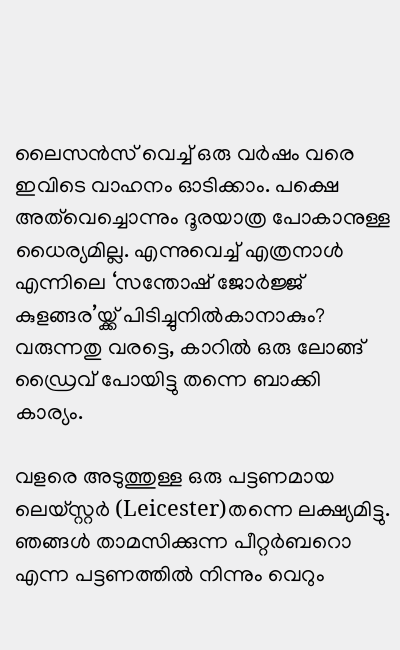ലൈസന്‍സ് വെച്ച് ഒരു വര്‍ഷം വരെ ഇവിടെ വാഹനം ഓടിക്കാം. പക്ഷെ അത്‌വെച്ചൊന്നും ദൂരയാത്ര പോകാനുള്ള ധൈര്യമില്ല. എന്നുവെച്ച് എത്രനാള്‍ എന്നിലെ ‘സന്തോഷ് ജോര്‍ജ്ജ് കുളങ്ങര’യ്ക്ക് പിടിച്ചുനില്‍കാനാകും? വരുന്നതു വരട്ടെ, കാറില്‍ ഒരു ലോങ്ങ് ഡ്രൈവ് പോയിട്ടു തന്നെ ബാക്കി കാര്യം.

വളരെ അടുത്തുള്ള ഒരു പട്ടണമായ ലെയ്‌സ്റ്റര്‍ (Leicester)തന്നെ ലക്ഷ്യമിട്ടു. ഞങ്ങള്‍ താമസിക്കുന്ന പീറ്റര്‍ബറൊ എന്ന പട്ടണത്തില്‍ നിന്നും വെറും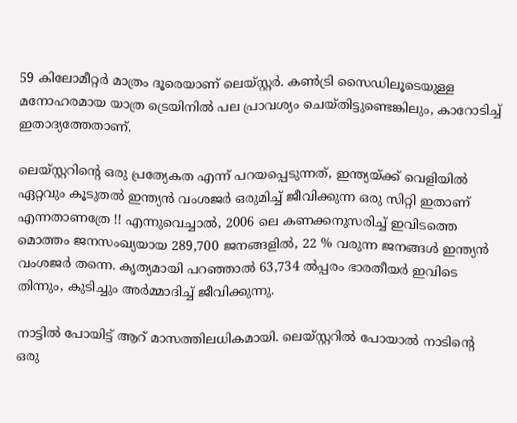59 കിലോമീറ്റര്‍ മാത്രം ദൂരെയാണ് ലെയ്‌സ്റ്റര്‍‍. കണ്‍‌ട്രി സൈഡിലൂടെയുള്ള മനോഹരമായ യാത്ര ട്രെയിനില്‍ പല പ്രാവശ്യം ചെയ്തിട്ടുണ്ടെങ്കിലും, കാറോടിച്ച് ഇതാദ്യത്തേതാണ്.

ലെയ്‌സ്റ്ററിന്റെ ഒരു പ്രത്യേകത എന്ന് പറയപ്പെടുന്നത്, ഇന്ത്യയ്ക്ക് വെളിയില്‍ ഏറ്റവും കൂടുതല്‍ ഇന്ത്യന്‍ വംശജര്‍ ഒരുമിച്ച് ജീവിക്കുന്ന ഒരു സിറ്റി ഇതാണ് എന്നതാണത്രേ !! എന്നുവെച്ചാല്‍, 2006 ലെ കണക്കനുസരിച്ച് ഇവിടത്തെ മൊത്തം ജനസംഖ്യയായ 289,700 ജനങ്ങളില്‍, 22 % വരുന്ന ജനങ്ങള്‍ ഇന്ത്യന്‍ വംശജര്‍ തന്നെ. കൃത്യമായി പറഞ്ഞാല്‍ 63,734 ല്‍പ്പരം ഭാരതീയര്‍ ഇവിടെ തിന്നും, കുടിച്ചും അര്‍മ്മാദിച്ച് ജീവിക്കുന്നു.

നാട്ടില്‍ പോയിട്ട് ആ‍റ് മാസത്തിലധികമായി. ലെയ്‌സ്റ്ററില്‍ പോയാല്‍ നാടിന്റെ ഒരു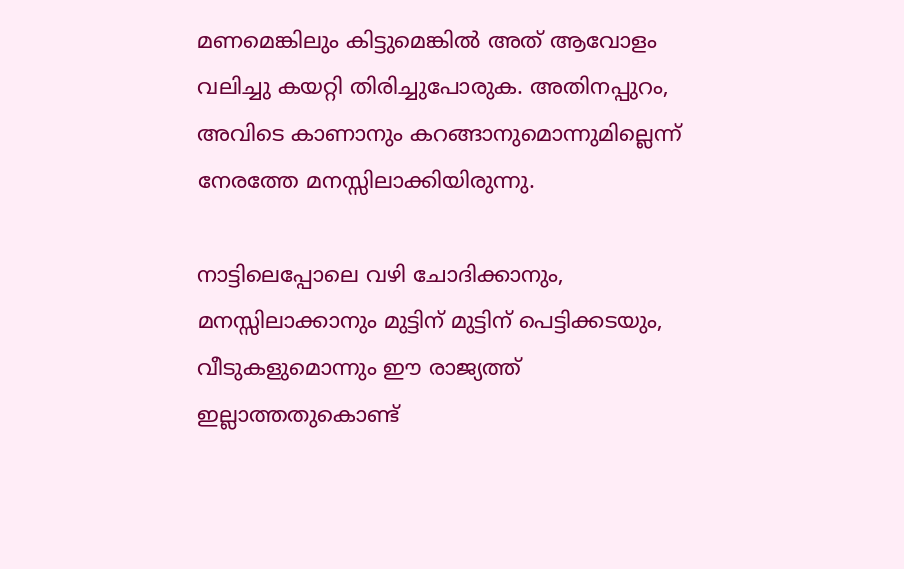മണമെങ്കിലും കിട്ടുമെങ്കില്‍ അത് ആവോളം വലിച്ചു കയറ്റി തിരിച്ചുപോരുക. അതിനപ്പുറം, അവിടെ കാണാനും കറങ്ങാനുമൊന്നുമില്ലെന്ന് നേരത്തേ മനസ്സിലാക്കിയിരുന്നു.

നാട്ടിലെപ്പോലെ വഴി ചോദിക്കാനും, മനസ്സിലാക്കാനും മുട്ടിന് മുട്ടിന് പെട്ടിക്കടയും, വീടുകളുമൊന്നും ഈ രാജ്യത്ത് ഇല്ലാത്തതുകൊണ്ട്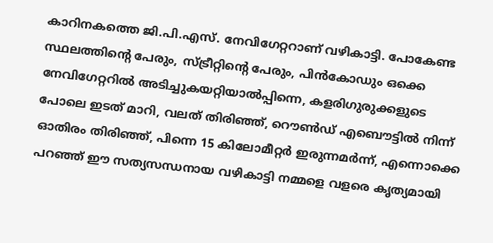കാറിനകത്തെ ജി.പി.എസ്. നേവിഗേറ്ററാണ് വഴികാട്ടി. പോകേണ്ട സ്ഥലത്തിന്റെ പേരും, സ്ട്രീറ്റിന്റെ പേരും, പിന്‍‌കോഡും ഒക്കെ നേവിഗേറ്ററില്‍ അടിച്ചുകയറ്റിയാല്‍പ്പിന്നെ, കളരിഗുരുക്കളുടെ പോലെ ഇടത് മാറി, വലത് തിരിഞ്ഞ്, റൌണ്‍‌ഡ് എബൌട്ടില്‍ നിന്ന് ഓതിരം തിരിഞ്ഞ്, പിന്നെ 15 കിലോമീറ്റര്‍ ഇരുന്നമര്‍ന്ന്, എന്നൊക്കെ പറഞ്ഞ് ഈ സത്യസന്ധനായ വഴികാട്ടി നമ്മളെ വളരെ കൃത്യമായി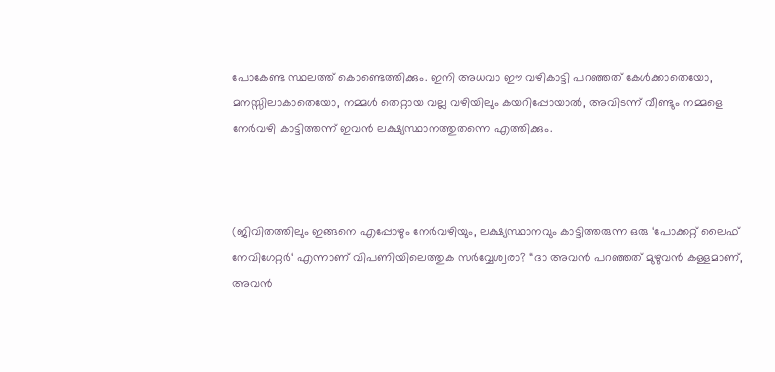പോകേണ്ട സ്ഥലത്ത് കൊണ്ടെത്തിക്കും. ഇനി അധവാ ഈ വഴികാട്ടി പറഞ്ഞത് കേള്‍ക്കാതെയോ, മനസ്സിലാകാതെയോ, നമ്മള്‍ തെറ്റായ വല്ല വഴിയിലും കയറിപ്പോയാല്‍, അവിടന്ന് വീണ്ടും നമ്മളെ നേര്‍വഴി കാട്ടിത്തന്ന് ഇവന്‍ ലക്ഷ്യസ്ഥാനത്തുതന്നെ എത്തിക്കും.



(ജിവിതത്തിലും ഇങ്ങനെ എപ്പോഴും നേര്‍വഴിയും, ലക്ഷ്യസ്ഥാനവും കാട്ടിത്തരുന്ന ഒരു ‘പോക്കറ്റ് ലൈഫ് നേവിഗേറ്റര്‍‘ എന്നാണ് വിപണിയിലെത്തുക സര്‍വ്വേശ്വരാ? “ദാ അവന്‍ പറഞ്ഞത് മുഴുവന്‍ കള്ളമാണ്, അവന്‍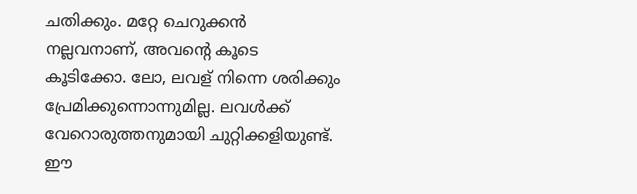ചതിക്കും. മറ്റേ ചെറുക്കന്‍ നല്ലവനാണ്, അവന്റെ കൂടെ കൂടിക്കോ. ലോ, ലവള് നിന്നെ ശരിക്കും പ്രേമിക്കുന്നൊന്നുമില്ല. ലവള്‍ക്ക് വേറൊരുത്തനുമായി ചുറ്റിക്കളിയുണ്ട്. ഈ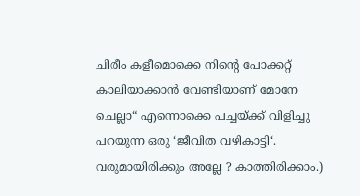ചിരീം കളീമൊക്കെ നിന്റെ പോക്കറ്റ് കാലിയാക്കാന്‍ വേണ്ടിയാണ് മോനേ ചെല്ലാ“ എന്നൊക്കെ പച്ചയ്ക്ക് വിളിച്ചു പറയുന്ന ഒരു ‘ജീവിത വഴികാട്ടി‘. വരുമായിരിക്കും അല്ലേ ? കാത്തിരിക്കാം.)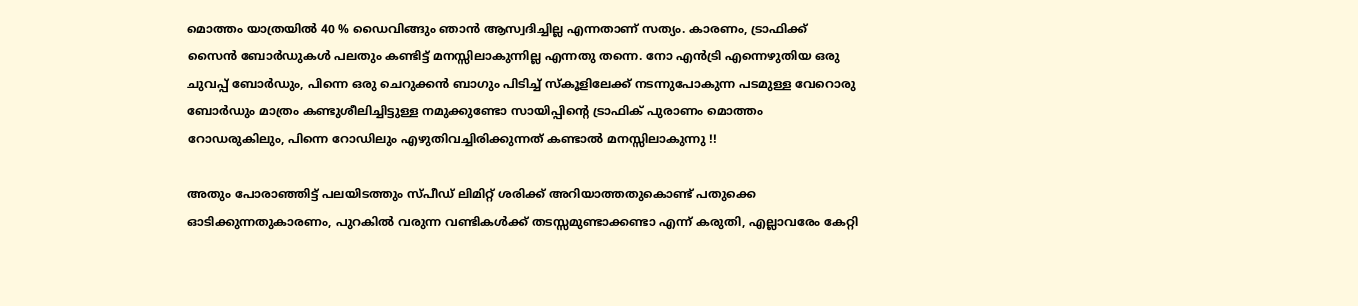മൊത്തം യാത്രയില്‍ 40 % ഡൈവിങ്ങും ഞാന്‍ ആസ്വദിച്ചില്ല എന്നതാണ് സത്യം. കാരണം, ട്രാഫിക്ക് സൈന്‍ ബോര്‍ഡുകള്‍ പലതും കണ്ടിട്ട് മനസ്സിലാകുന്നില്ല എന്നതു തന്നെ. നോ എന്‍‌ട്രി എന്നെഴുതിയ ഒരു ചുവപ്പ് ബോര്‍ഡും, പിന്നെ ഒരു ചെറുക്കന്‍ ബാഗും പിടിച്ച് സ്കൂളിലേക്ക് നടന്നുപോകുന്ന പടമുള്ള വേറൊരു ബോര്‍ഡും മാത്രം കണ്ടുശീ‍ലിച്ചിട്ടുള്ള നമുക്കുണ്ടോ സായിപ്പിന്റെ ട്രാഫിക് പുരാണം മൊത്തം റോഡരുകിലും, പിന്നെ റോഡിലും എഴുതിവച്ചിരിക്കുന്നത് കണ്ടാല്‍ മനസ്സിലാകുന്നു !!

അതും പോരാഞ്ഞിട്ട് പലയിടത്തും സ്പീഡ് ലിമിറ്റ് ശരിക്ക് അറിയാത്തതുകൊണ്ട് പതുക്കെ ഓടിക്കുന്നതുകാരണം, പുറകില്‍ വരുന്ന വണ്ടികള്‍ക്ക് തടസ്സമുണ്ടാക്കണ്ടാ എന്ന് കരുതി, എല്ലാവരേം കേറ്റി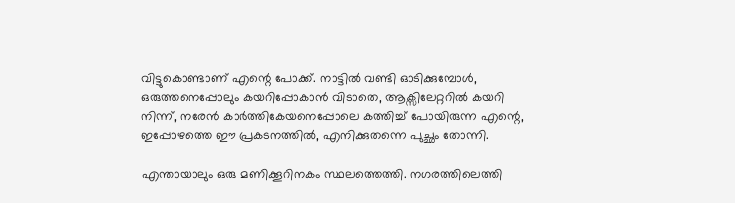വിട്ടുകൊണ്ടാണ് എന്റെ പോക്ക്. നാട്ടില്‍ വണ്ടി ഓടിക്കുമ്പോള്‍, ഒരുത്തനെപ്പോലും കയറിപ്പോകാന്‍ വിടാതെ, ആക്സിലേറ്ററില്‍ കയറി നിന്ന്, നരേന്‍ കാര്‍ത്തികേയനെപ്പോലെ കത്തിച്ച് പോയിരുന്ന എന്റെ, ഇപ്പോഴത്തെ ഈ പ്രകടനത്തില്‍, എനിക്കുതന്നെ പുച്ഛം തോന്നി.

എന്തായാലും ഒരു മണിക്കൂറിനകം സ്ഥലത്തെത്തി. നഗരത്തിലെത്തി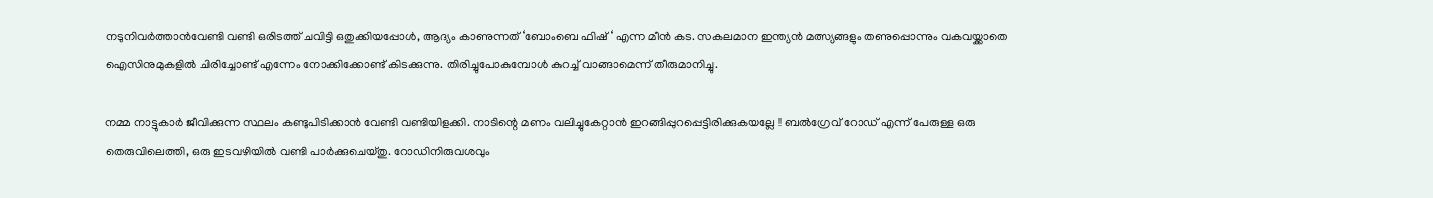നടുനിവര്‍ത്താന്‍‌വേണ്ടി വണ്ടി ഒരിടത്ത് ചവിട്ടി ഒതുക്കിയപ്പോള്‍, ആദ്യം കാണുന്നത് ‘ബോംബെ ഫിഷ് ‘ എന്ന മീന്‍ കട. സകലമാന ഇന്ത്യന്‍ മത്സ്യങ്ങളും തണുപ്പൊന്നും വകവയ്ക്കാതെ ഐസിനുമുകളില്‍ ചിരിച്ചോണ്ട് എന്നേം നോക്കിക്കോണ്ട് കിടക്കുന്നു. തിരിച്ചുപോകുമ്പോള്‍ കുറച്ച് വാങ്ങാമെന്ന് തീരുമാനിച്ചു.

നമ്മ നാട്ടുകാ‍ര്‍ ജീവിക്കുന്ന സ്ഥലം കണ്ടുപിടിക്കാന്‍ വേണ്ടി വണ്ടിയിളക്കി. നാടിന്റെ മണം വലിച്ചുകേറ്റാന്‍ ഇറങ്ങിപ്പുറപ്പെട്ടിരിക്കുകയല്ലേ !! ബല്‍ഗ്രേവ് റോഡ് എന്ന് പേരുള്ള ഒരു തെരുവിലെത്തി, ഒരു ഇടവഴിയില്‍‍ വണ്ടി പാര്‍ക്കുചെയ്തു. റോഡിനിരുവശവും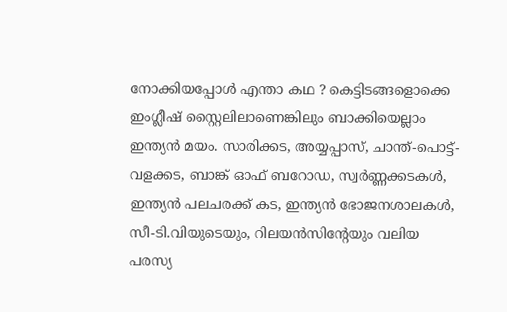നോക്കിയപ്പോള്‍ എന്താ കഥ ? കെട്ടിടങ്ങളൊക്കെ ഇംഗ്ലീഷ് സ്റ്റൈലിലാണെങ്കിലും ബാക്കിയെല്ലാം ഇന്ത്യന്‍ മയം. സാരിക്കട, അയ്യപ്പാസ്, ചാന്ത്-പൊട്ട്-വളക്കട, ബാങ്ക് ഓഫ് ബറോഡ, സ്വര്‍ണ്ണക്കടകള്‍, ഇന്ത്യന്‍ പലചരക്ക് കട, ഇന്ത്യന്‍ ഭോജനശാലകള്‍, സീ-ടി.വിയുടെയും, റിലയന്‍സിന്റേയും വലിയ പരസ്യ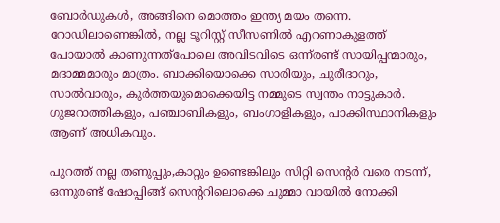ബോര്‍ഡുകള്‍, അങ്ങിനെ മൊത്തം ഇന്ത്യ മയം തന്നെ. റോഡിലാണെങ്കില്‍, നല്ല ടൂറിസ്റ്റ് സീസണില്‍ എറണാകുളത്ത് പോയാല്‍ കാണുന്നത്പോലെ അവിടവിടെ ഒന്ന്‌രണ്ട് സായിപ്പന്മാരും, മദാമ്മമാരും മാത്രം. ബാക്കിയൊക്കെ സാരിയും, ചുരീദാറും, സാല്‍‌വാരും, കുര്‍ത്തയുമൊക്കെയിട്ട നമ്മുടെ സ്വന്തം നാട്ടുകാര്‍. ഗുജറാത്തികളും, പഞ്ചാബികളും, ബംഗാളികളും, പാക്കിസ്ഥാനികളും ആണ് അധികവും.

പുറത്ത് നല്ല തണുപ്പും,കാറ്റും ഉണ്ടെങ്കിലും സിറ്റി സെന്റര്‍ വരെ നടന്ന്, ഒന്നു‌രണ്ട് ഷോപ്പിങ്ങ് സെന്ററിലൊക്കെ ചുമ്മാ വായില്‍ നോക്കി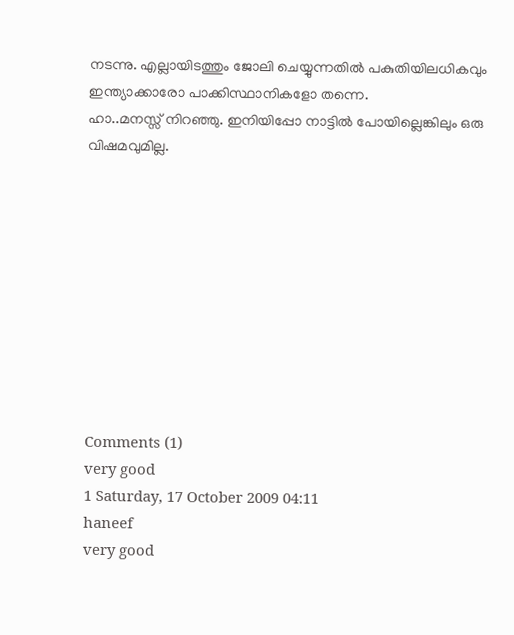നടന്നു. എല്ലായിടത്തും ജോലി ചെയ്യുന്നതില്‍ പകുതിയിലധികവും ഇന്ത്യാക്കാരോ പാക്കിസ്ഥാനികളോ തന്നെ.
ഹാ..മനസ്സ് നിറഞ്ഞു. ഇനിയിപ്പോ നാട്ടില്‍ പോയില്ലെങ്കിലും ഒരു വിഷമവുമില്ല.










Comments (1)
very good
1 Saturday, 17 October 2009 04:11
haneef
very good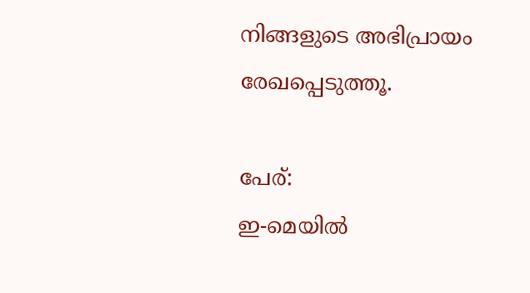നിങ്ങളുടെ അഭിപ്രായം രേഖപ്പെടുത്തൂ.

പേര്:
ഇ-മെയില്‍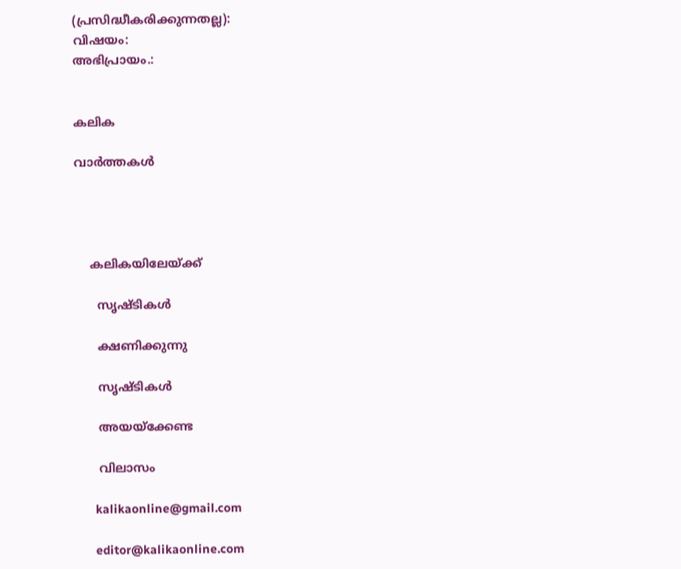(പ്രസിദ്ധീകരിക്കുന്നതല്ല):
വിഷയം:
അഭിപ്രായം.:


കലിക

വാര്‍ത്തകള്‍




    കലികയിലേയ്ക്ക്

      സൃഷ്ടികള്‍

      ക്ഷണിക്കുന്നു

      സൃഷ്ടികള്‍

      അയയ്ക്കേണ്ട

      വിലാസം

      kalikaonline@gmail.com

      editor@kalikaonline.com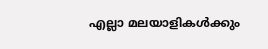എല്ലാ മലയാളികള്‍ക്കും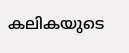കലികയുടെ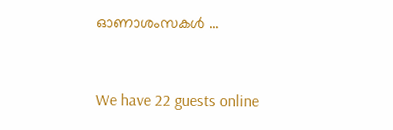ഓണാശംസകള്‍ ...



We have 22 guests online